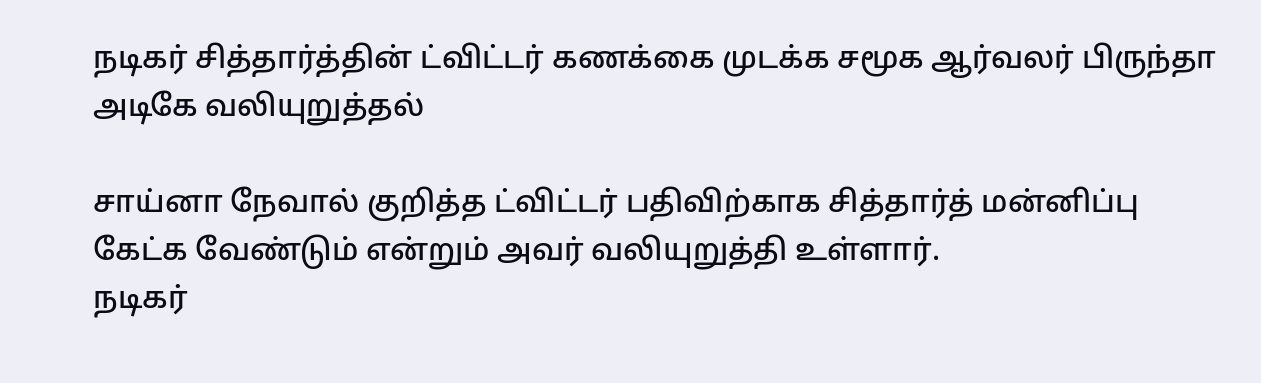நடிகர் சித்தார்த்தின் ட்விட்டர் கணக்கை முடக்க சமூக ஆர்வலர் பிருந்தா அடிகே வலியுறுத்தல்

சாய்னா நேவால் குறித்த ட்விட்டர் பதிவிற்காக சித்தார்த் மன்னிப்பு கேட்க வேண்டும் என்றும் அவர் வலியுறுத்தி உள்ளார்.
நடிகர்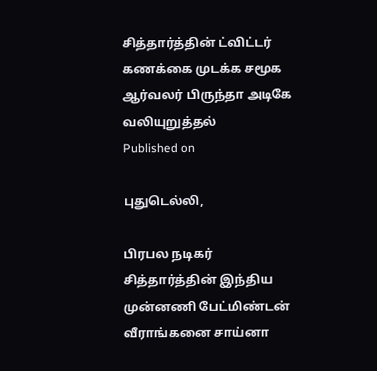சித்தார்த்தின் ட்விட்டர் கணக்கை முடக்க சமூக ஆர்வலர் பிருந்தா அடிகே வலியுறுத்தல்
Published on

புதுடெல்லி,

பிரபல நடிகர் சித்தார்த்தின் இந்திய முன்னணி பேட்மிண்டன் வீராங்கனை சாய்னா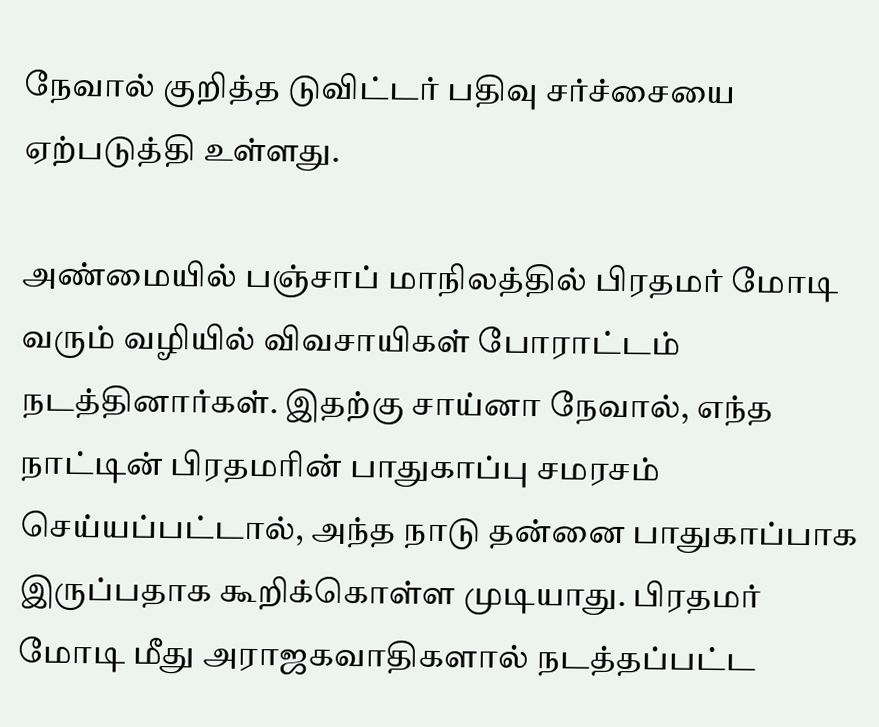நேவால் குறித்த டுவிட்டர் பதிவு சர்ச்சையை ஏற்படுத்தி உள்ளது.

அண்மையில் பஞ்சாப் மாநிலத்தில் பிரதமர் மோடி வரும் வழியில் விவசாயிகள் போராட்டம் நடத்தினார்கள். இதற்கு சாய்னா நேவால், எந்த நாட்டின் பிரதமரின் பாதுகாப்பு சமரசம் செய்யப்பட்டால், அந்த நாடு தன்னை பாதுகாப்பாக இருப்பதாக கூறிக்கொள்ள முடியாது. பிரதமர் மோடி மீது அராஜகவாதிகளால் நடத்தப்பட்ட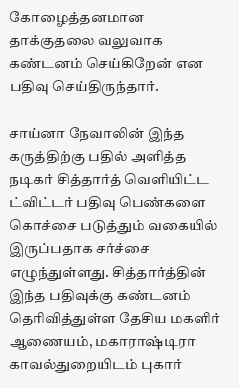கோழைத்தனமான தாக்குதலை வலுவாக கண்டனம் செய்கிறேன் என பதிவு செய்திருந்தார்.

சாய்னா நேவாலின் இந்த கருத்திற்கு பதில் அளித்த நடிகர் சித்தார்த் வெளியிட்ட ட்விட்டர் பதிவு பெண்களை கொச்சை படுத்தும் வகையில் இருப்பதாக சர்ச்சை எழுந்துள்ளது. சித்தார்த்தின் இந்த பதிவுக்கு கண்டனம் தெரிவித்துள்ள தேசிய மகளிர் ஆணையம், மகாராஷ்டிரா காவல்துறையிடம் புகார்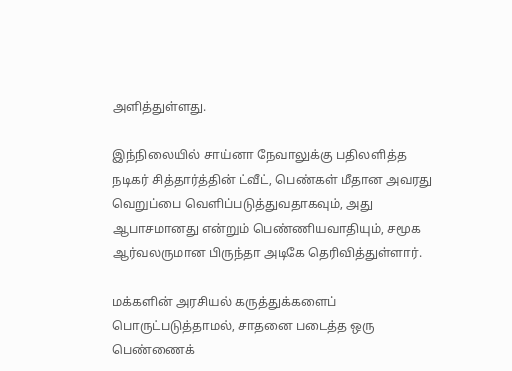அளித்துள்ளது.

இந்நிலையில் சாய்னா நேவாலுக்கு பதிலளித்த நடிகர் சித்தார்த்தின் ட்வீட், பெண்கள் மீதான அவரது வெறுப்பை வெளிப்படுத்துவதாகவும், அது ஆபாசமானது என்றும் பெண்ணியவாதியும், சமூக ஆர்வலருமான பிருந்தா அடிகே தெரிவித்துள்ளார்.

மக்களின் அரசியல் கருத்துக்களைப் பொருட்படுத்தாமல், சாதனை படைத்த ஒரு பெண்ணைக்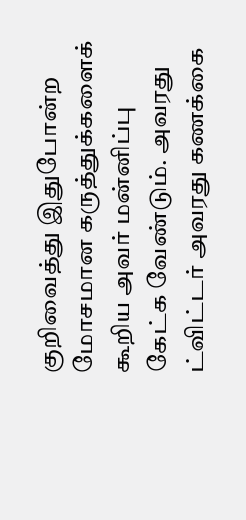குறிவைத்து இதுபோன்ற மோசமான கருத்துக்களைக் கூறிய அவர் மன்னிப்பு கேட்க வேண்டும். அவரது ட்விட்டர் அவரது கணக்கை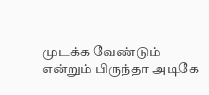முடக்க வேண்டும் என்றும் பிருந்தா அடிகே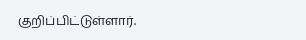குறிப்பிட்டுள்ளார்.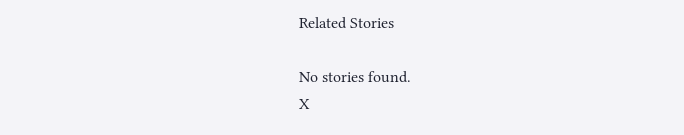Related Stories

No stories found.
X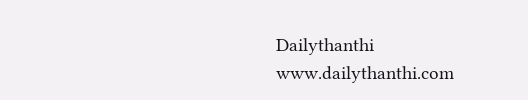Dailythanthi
www.dailythanthi.com